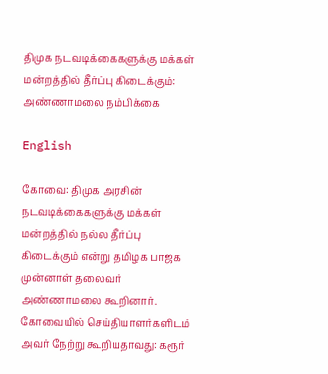திமுக நடவடிக்கைகளுக்கு மக்கள் மன்றத்தில் தீர்ப்பு கிடைக்கும்: அண்ணாமலை நம்பிக்கை

English

கோவை: திமுக அரசின் நடவடிக்கைகளுக்கு மக்கள் மன்றத்தில் நல்ல தீர்ப்பு கிடைக்கும் என்று தமிழக பாஜக முன்னாள் தலைவர் அண்ணாமலை கூறினார். கோவையில் செய்தியாளர்களிடம் அவர் நேற்று கூறியதாவது: கரூர்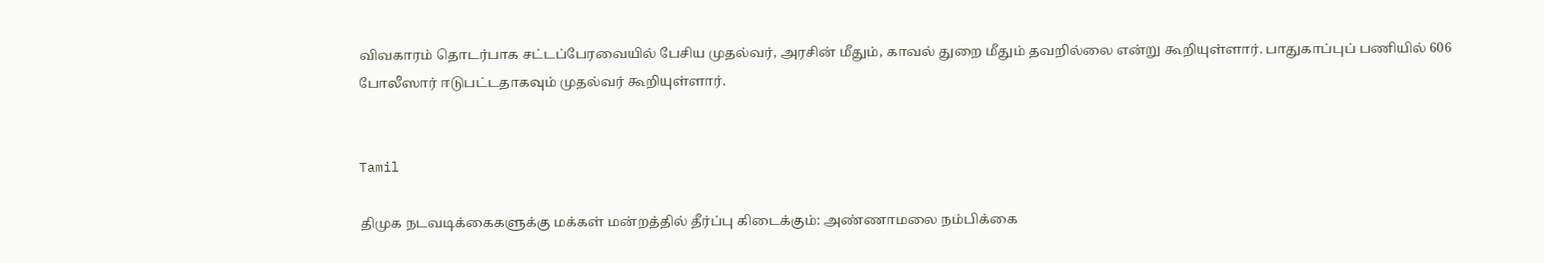விவகாரம் தொடர்பாக சட்டப்பேரவையில் பேசிய முதல்வர், அரசின் மீதும், காவல் துறை மீதும் தவறில்லை என்று கூறியுள்ளார். பாதுகாப்புப் பணியில் 606 போலீஸார் ஈடுபட்டதாகவும் முதல்வர் கூறியுள்ளார்.


Tamil

திமுக நடவடிக்கைகளுக்கு மக்கள் மன்றத்தில் தீர்ப்பு கிடைக்கும்: அண்ணாமலை நம்பிக்கை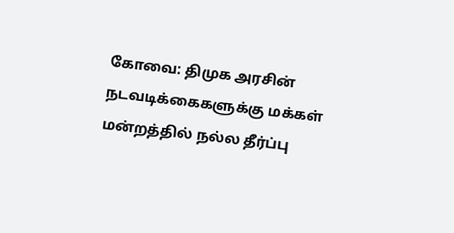கோவை: திமுக அரசின் நடவடிக்கைகளுக்கு மக்கள் மன்றத்தில் நல்ல தீர்ப்பு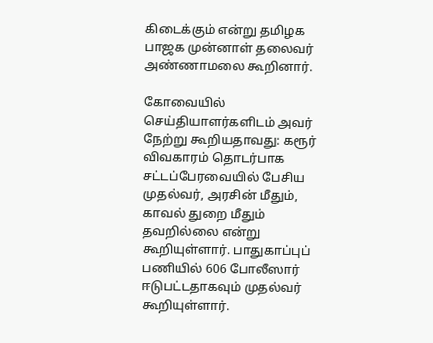கிடைக்கும் என்று தமிழக பாஜக முன்னாள் தலைவர் அண்ணாமலை கூறினார்.

கோவையில் செய்தியாளர்களிடம் அவர் நேற்று கூறியதாவது: கரூர் விவகாரம் தொடர்பாக சட்டப்பேரவையில் பேசிய முதல்வர், அரசின் மீதும், காவல் துறை மீதும் தவறில்லை என்று கூறியுள்ளார். பாதுகாப்புப் பணியில் 606 போலீஸார் ஈடுபட்டதாகவும் முதல்வர் கூறியுள்ளார்.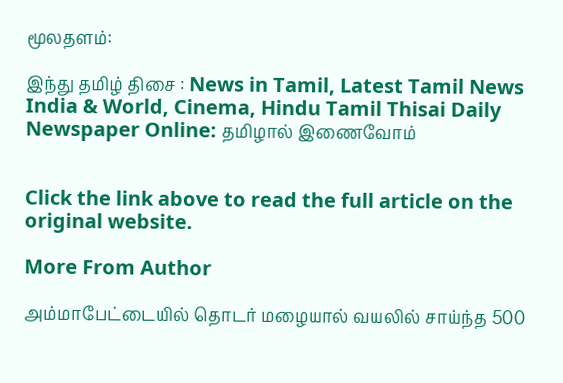மூலதளம்:

இந்து தமிழ் திசை : News in Tamil, Latest Tamil News India & World, Cinema, Hindu Tamil Thisai Daily Newspaper Online: தமிழால் இணைவோம்


Click the link above to read the full article on the original website.

More From Author

அம்மாபேட்டையில் தொடர் மழையால் வயலில் சாய்ந்த 500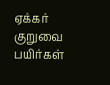ஏக்கர் குறுவை பயிர்கள்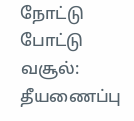நோட்டு போட்டு வசூல்: தீயணைப்பு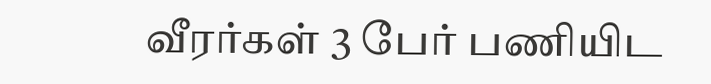வீரர்கள் 3 பேர் பணியிட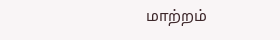மாற்றம்